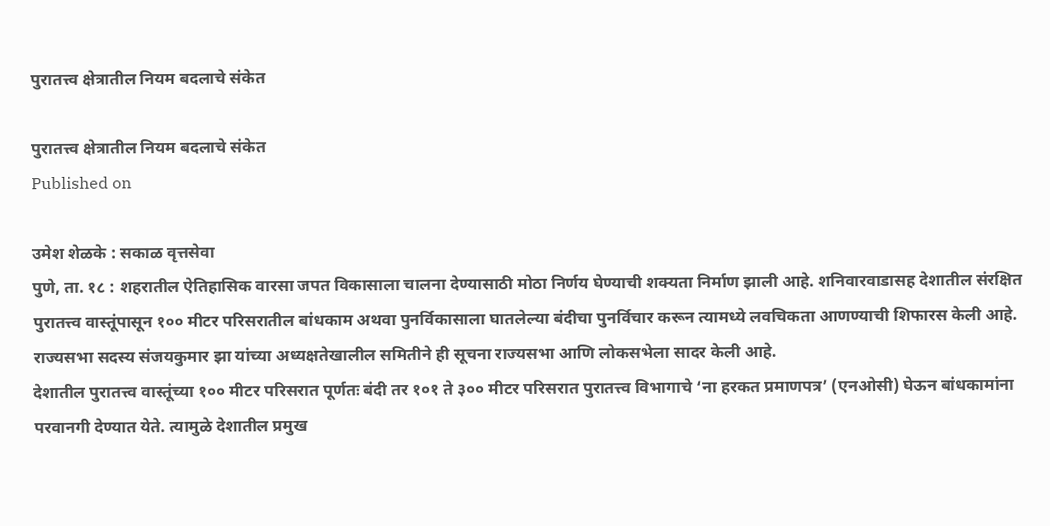पुरातत्त्व क्षेत्रातील नियम बदलाचे संकेत

पुरातत्त्व क्षेत्रातील नियम बदलाचे संकेत
Published on

उमेश शेळके : सकाळ वृत्तसेवा
पुणे, ता. १८ : शहरातील ऐतिहासिक वारसा जपत विकासाला चालना देण्यासाठी मोठा निर्णय घेण्याची शक्यता निर्माण झाली आहे. शनिवारवाडासह देशातील संरक्षित पुरातत्त्व वास्तूंपासून १०० मीटर परिसरातील बांधकाम अथवा पुनर्विकासाला घातलेल्या बंदीचा पुनर्विचार करून त्यामध्ये लवचिकता आणण्याची शिफारस केली आहे. राज्यसभा सदस्य संजयकुमार झा यांच्या अध्यक्षतेखालील समितीने ही सूचना राज्यसभा आणि लोकसभेला सादर केली आहे.
देशातील पुरातत्त्व वास्तूंच्या १०० मीटर परिसरात पूर्णतः बंदी तर १०१ ते ३०० मीटर परिसरात पुरातत्त्व विभागाचे ‘ना हरकत प्रमाणपत्र’ (एनओसी) घेऊन बांधकामांना परवानगी देण्यात येते. त्यामुळे देशातील प्रमुख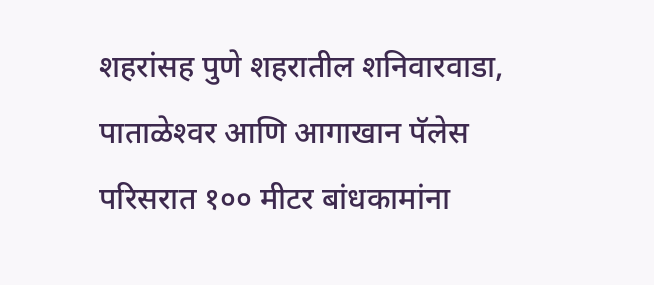शहरांसह पुणे शहरातील शनिवारवाडा, पाताळेश्‍वर आणि आगाखान पॅलेस परिसरात १०० मीटर बांधकामांना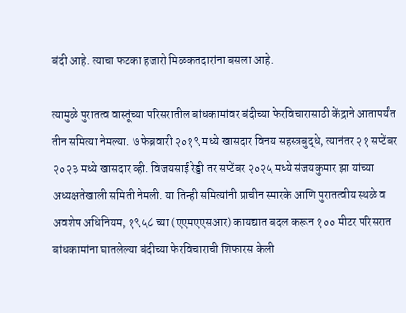बंदी आहे. त्याचा फटका हजारो मिळकतदारांना बसला आहे.

त्यामुळे पुरातत्व वास्तूंच्या परिसरातील बांधकामांवर बंदीच्या फेरविचारासाठी केंद्राने आतापर्यंत तीन समित्या नेमल्या. ७ फेब्रवारी २०१९ मध्ये खासदार विनय सहस्त्रबुद्धे, त्यानंतर २१ सप्टेंबर २०२३ मध्ये खासदार व्ही. विजयसाई रेड्डी तर सप्टेंबर २०२५ मध्ये संजयकुमार झा यांच्या अध्यक्षतेखाली समिती नेमली. या तिन्ही समित्यांनी प्राचीन स्मारके आणि पुरातत्वीय स्थळे व अवशेष अधिनियम, १९५८ च्या (एएमएएसआर) कायद्यात बदल करून १०० मीटर परिसरात बांधकामांना घातलेल्या बंदीच्या फेरविचाराची शिफारस केली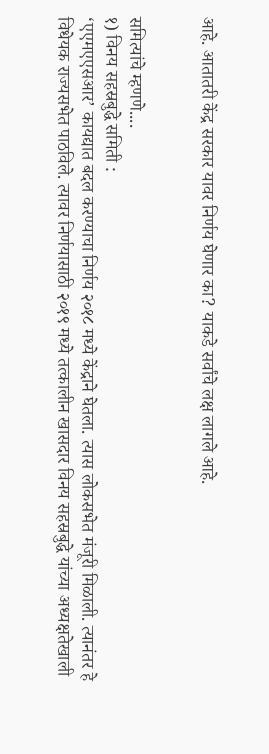आहे. आतातरी केंद्र सरकार यावर निर्णय घेणार का? याकडे सर्वांचे लक्ष लागले आहे.


समित्यांचे म्हणणे....
१) विनय सहस्रबुद्धे समिती :
‘एएमएएसआर’ कायद्यात बदल करण्याचा निर्णय २०१८ मध्ये केंद्राने घेतला. त्यास लोकसभेत मंजूरी मिळाली. त्यानंतर हे विधेयक राज्यसभेत पाठविले. त्यावर निर्णयासाठी २०१९ मध्ये तत्कालीन खासदार विनय सहस्रबुद्धे यांच्या अध्यक्षतेखाली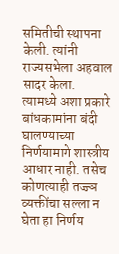समितीची स्थापना केली. त्यांनी राज्यसभेला अहवाल सादर केला. त्यामध्ये अशा प्रकारे बांधकामांना बंदी घालण्याच्या निर्णयामागे शास्त्रीय आधार नाही. तसेच कोणत्याही तज्ज्ञ व्यक्तींचा सल्ला न घेता हा निर्णय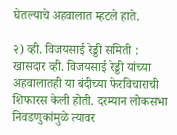घेतल्याचे अहवालात म्हटले हाते.

२) व्ही. विजयसाई रेड्डी समिती :
खासदार व्ही. विजयसाई रेड्डी यांच्या अहवालातही या बंदीच्या फेरविचाराची शिफारस केली होती. दरम्यान लोकसभा निवडणुकांमुळे त्यावर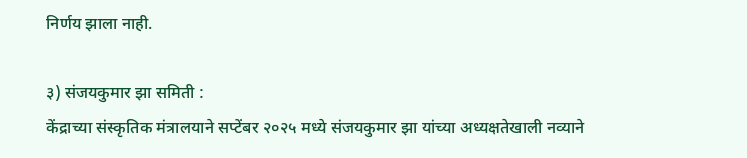निर्णय झाला नाही.

३) संजयकुमार झा समिती :
केंद्राच्या संस्कृतिक मंत्रालयाने सप्टेंबर २०२५ मध्ये संजयकुमार झा यांच्या अध्यक्षतेखाली नव्याने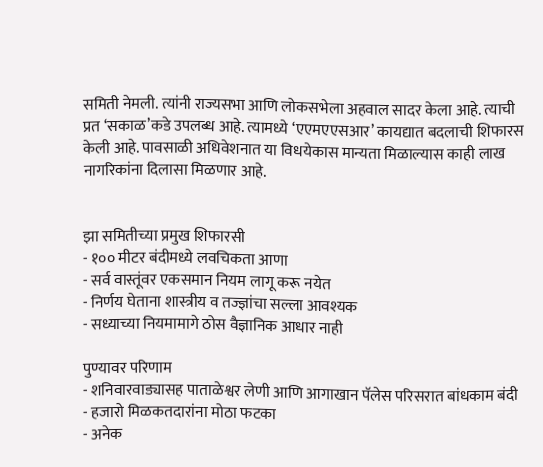समिती नेमली. त्यांनी राज्यसभा आणि लोकसभेला अहवाल सादर केला आहे. त्याची प्रत ‘सकाळ’कडे उपलब्ध आहे. त्यामध्ये ‘एएमएएसआर’ कायद्यात बदलाची शिफारस केली आहे. पावसाळी अधिवेशनात या विधयेकास मान्यता मिळाल्यास काही लाख नागरिकांना दिलासा मिळणार आहे.


झा समितीच्या प्रमुख शिफारसी
- १०० मीटर बंदीमध्ये लवचिकता आणा
- सर्व वास्तूंवर एकसमान नियम लागू करू नयेत
- निर्णय घेताना शास्त्रीय व तज्ज्ञांचा सल्ला आवश्यक
- सध्याच्या नियमामागे ठोस वैज्ञानिक आधार नाही

पुण्यावर परिणाम
- शनिवारवाड्यासह पाताळेश्वर लेणी आणि आगाखान पॅलेस परिसरात बांधकाम बंदी
- हजारो मिळकतदारांना मोठा फटका
- अनेक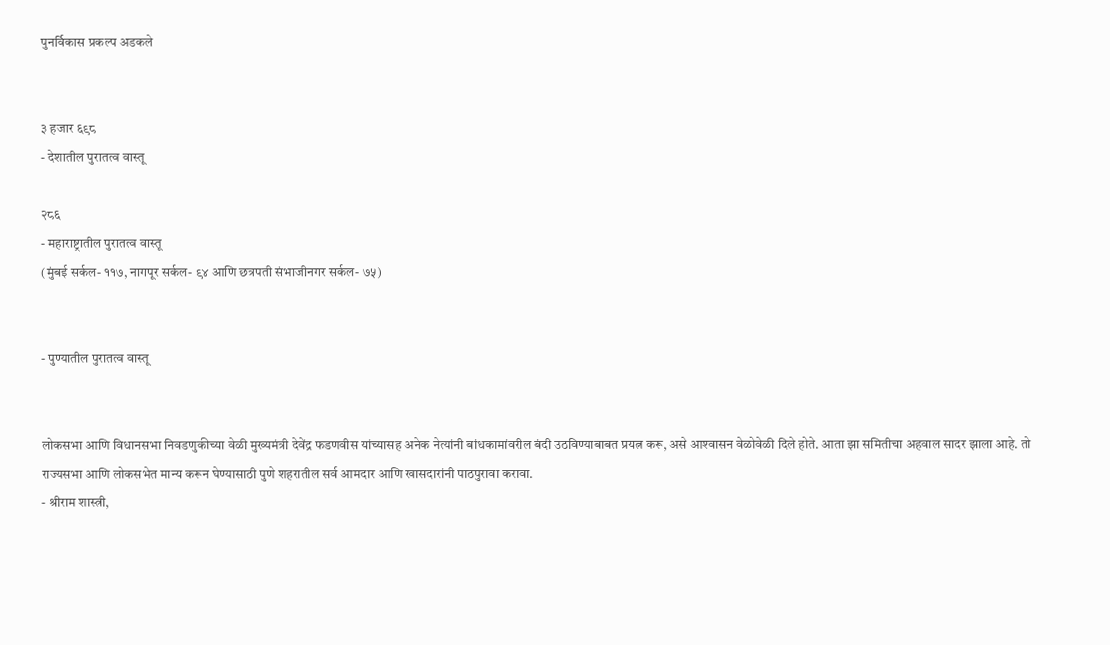पुनर्विकास प्रकल्प अडकले


३ हजार ६९८
- देशातील पुरातत्व वास्तू

२८६
- महाराष्ट्रातील पुरातत्व वास्तू
(मुंबई सर्कल- ११७, नागपूर सर्कल- ९४ आणि छत्रपती संभाजीनगर सर्कल- ७५)


- पुण्यातील पुरातत्व वास्तू


लोकसभा आणि विधानसभा निवडणुकीच्या वेळी मुख्यमंत्री देवेंद्र फडणवीस यांच्यासह अनेक नेत्यांनी बांधकामांवरील बंदी उठविण्याबाबत प्रयत्न करू, असे आश्‍वासन वेळोवेळी दिले होते. आता झा समितीचा अहवाल सादर झाला आहे. तो राज्यसभा आणि लोकसभेत मान्य करून घेण्यासाठी पुणे शहरातील सर्व आमदार आणि खासदारांनी पाठपुरावा करावा.
- श्रीराम शास्त्री,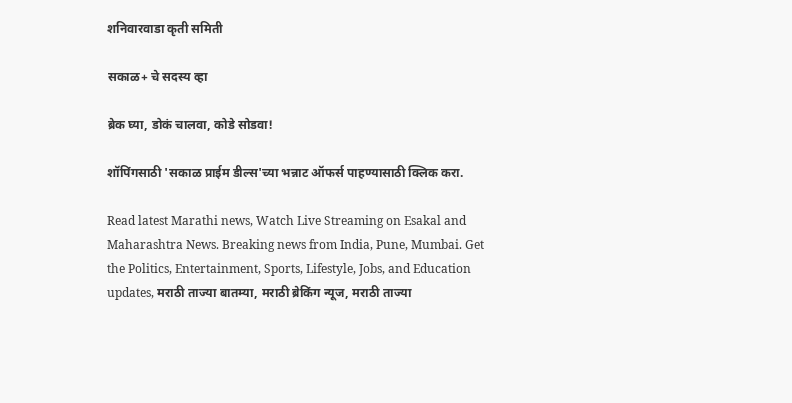शनिवारवाडा कृती समिती

सकाळ+ चे सदस्य व्हा

ब्रेक घ्या, डोकं चालवा, कोडे सोडवा!

शॉपिंगसाठी 'सकाळ प्राईम डील्स'च्या भन्नाट ऑफर्स पाहण्यासाठी क्लिक करा.

Read latest Marathi news, Watch Live Streaming on Esakal and Maharashtra News. Breaking news from India, Pune, Mumbai. Get the Politics, Entertainment, Sports, Lifestyle, Jobs, and Education updates, मराठी ताज्या बातम्या, मराठी ब्रेकिंग न्यूज, मराठी ताज्या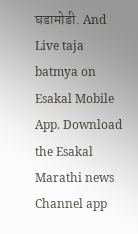घडामोडी. And Live taja batmya on Esakal Mobile App. Download the Esakal Marathi news Channel app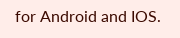for Android and IOS.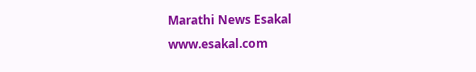Marathi News Esakal
www.esakal.com